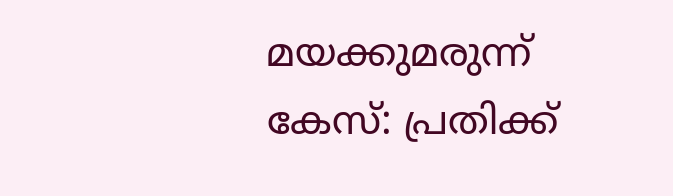മയക്കുമരുന്ന് കേസ്: പ്രതിക്ക്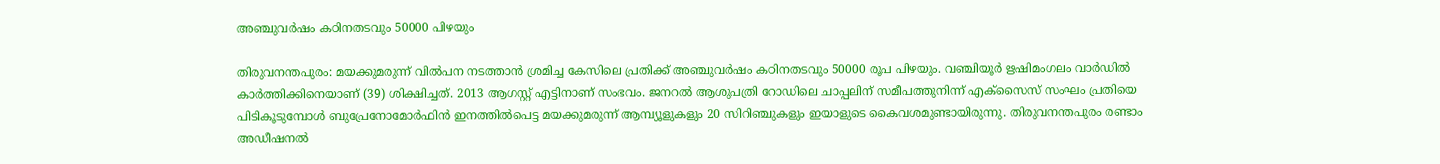അഞ്ചുവർഷം കഠിനതടവും 50000 പിഴയും

തിരുവനന്തപുരം: മയക്കുമരുന്ന് വിൽപന നടത്താൻ ശ്രമിച്ച കേസിലെ പ്രതിക്ക് അഞ്ചുവർഷം കഠിനതടവും 50000 രൂപ പിഴയും. വഞ്ചിയൂർ ഋഷിമംഗലം വാർഡിൽ കാർത്തിക്കിനെയാണ് (39) ശിക്ഷിച്ചത്. 2013 ആഗസ്റ്റ് എട്ടിനാണ് സംഭവം. ജനറൽ ആശുപത്രി റോഡിലെ ചാപ്പലിന് സമീപത്തുനിന്ന് എക്‌സൈസ് സംഘം പ്രതിയെ പിടികൂടുമ്പോൾ ബുപ്രേനോമോർഫിൻ ഇനത്തിൽപെട്ട മയക്കുമരുന്ന് ആമ്പ്യൂളുകളും 20 സിറിഞ്ചുകളും ഇയാളുടെ കൈവശമുണ്ടായിരുന്നു. തിരുവനന്തപുരം രണ്ടാം അഡീഷനൽ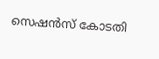സെഷൻസ് കോടതി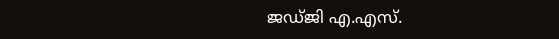ജഡ്‌ജി എ.എസ്.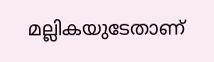മല്ലികയുടേതാണ്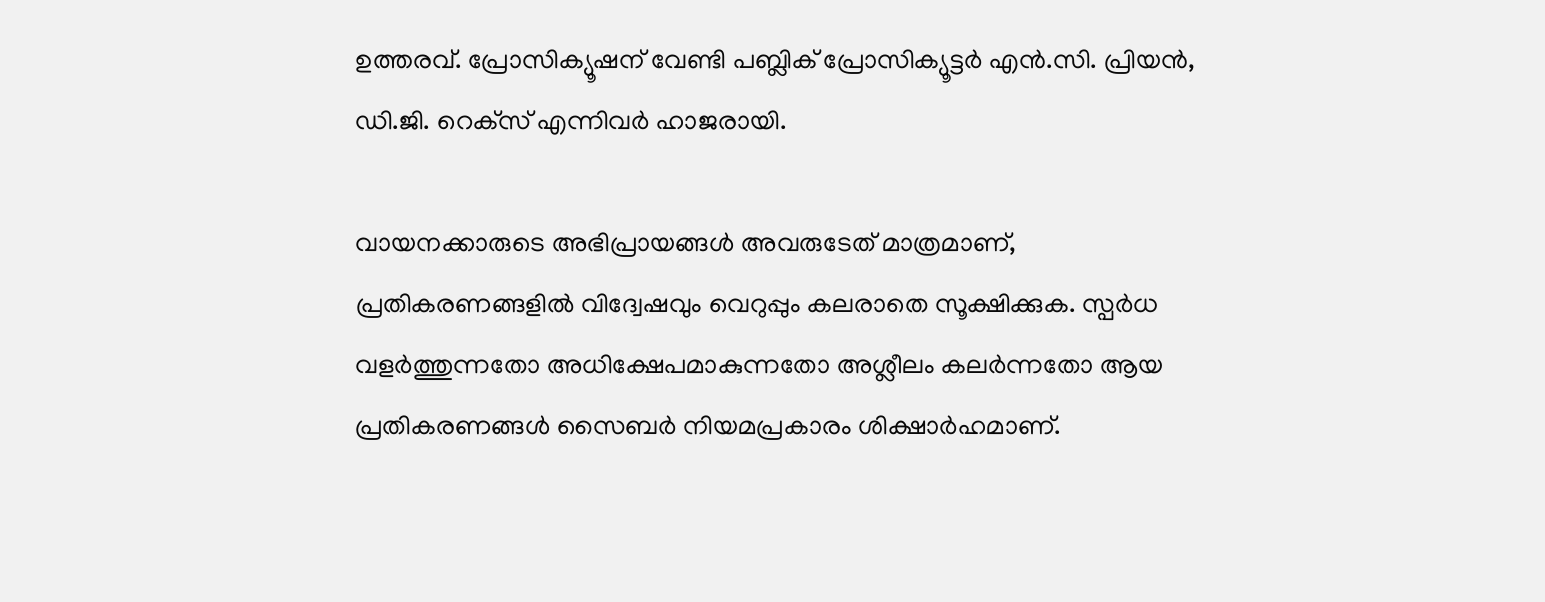ഉത്തരവ്. പ്രോസിക്യൂഷന് വേണ്ടി പബ്ലിക് പ്രോസിക്യൂട്ടർ എൻ.സി. പ്രിയൻ, ഡി.ജി. റെക്‌സ് എന്നിവർ ഹാജരായി.

വായനക്കാരുടെ അഭിപ്രായങ്ങള്‍ അവരുടേത് മാത്രമാണ്, പ്രതികരണങ്ങളിൽ വിദ്വേഷവും വെറുപ്പും കലരാതെ സൂക്ഷിക്കുക. സ്പർധ വളർത്തുന്നതോ അധിക്ഷേപമാകുന്നതോ അശ്ലീലം കലർന്നതോ ആയ പ്രതികരണങ്ങൾ സൈബർ നിയമപ്രകാരം ശിക്ഷാർഹമാണ്.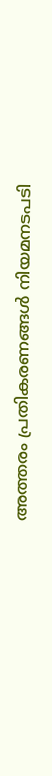അത്തരം പ്രതികരണങ്ങൾ നിയമനടപടി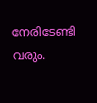നേരിടേണ്ടി വരും.